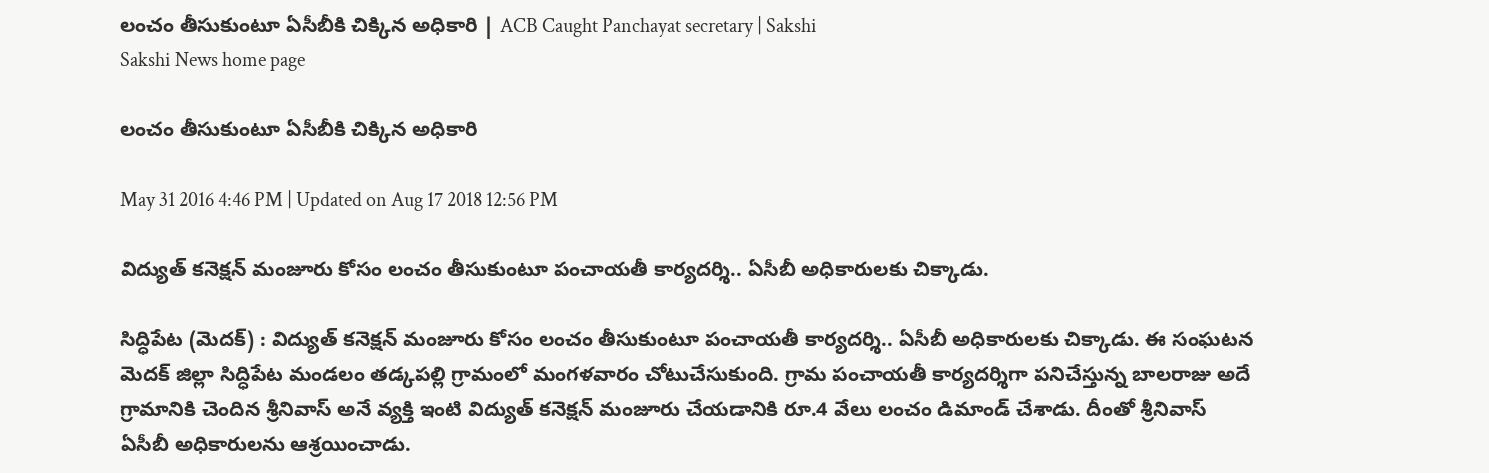లంచం తీసుకుంటూ ఏసీబీకి చిక్కిన అధికారి | ACB Caught Panchayat secretary | Sakshi
Sakshi News home page

లంచం తీసుకుంటూ ఏసీబీకి చిక్కిన అధికారి

May 31 2016 4:46 PM | Updated on Aug 17 2018 12:56 PM

విద్యుత్ కనెక్షన్ మంజూరు కోసం లంచం తీసుకుంటూ పంచాయతీ కార్యదర్శి.. ఏసీబీ అధికారులకు చిక్కాడు.

సిద్ధిపేట (మెదక్) : విద్యుత్ కనెక్షన్ మంజూరు కోసం లంచం తీసుకుంటూ పంచాయతీ కార్యదర్శి.. ఏసీబీ అధికారులకు చిక్కాడు. ఈ సంఘటన మెదక్ జిల్లా సిద్ధిపేట మండలం తడ్కపల్లి గ్రామంలో మంగళవారం చోటుచేసుకుంది. గ్రామ పంచాయతీ కార్యదర్శిగా పనిచేస్తున్న బాలరాజు అదే గ్రామానికి చెందిన శ్రీనివాస్ అనే వ్యక్తి ఇంటి విద్యుత్ కనెక్షన్ మంజూరు చేయడానికి రూ.4 వేలు లంచం డిమాండ్ చేశాడు. దీంతో శ్రీనివాస్ ఏసీబీ అధికారులను ఆశ్రయించాడు.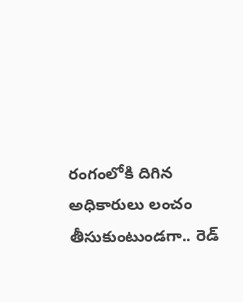రంగంలోకి దిగిన అధికారులు లంచం తీసుకుంటుండగా.. రెడ్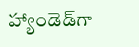హ్యాండెడ్‌గా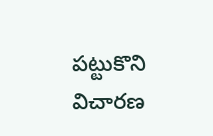పట్టుకొని విచారణ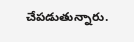చేపడుతున్నారు.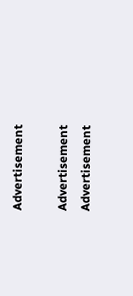Advertisement

Advertisement
Advertisement